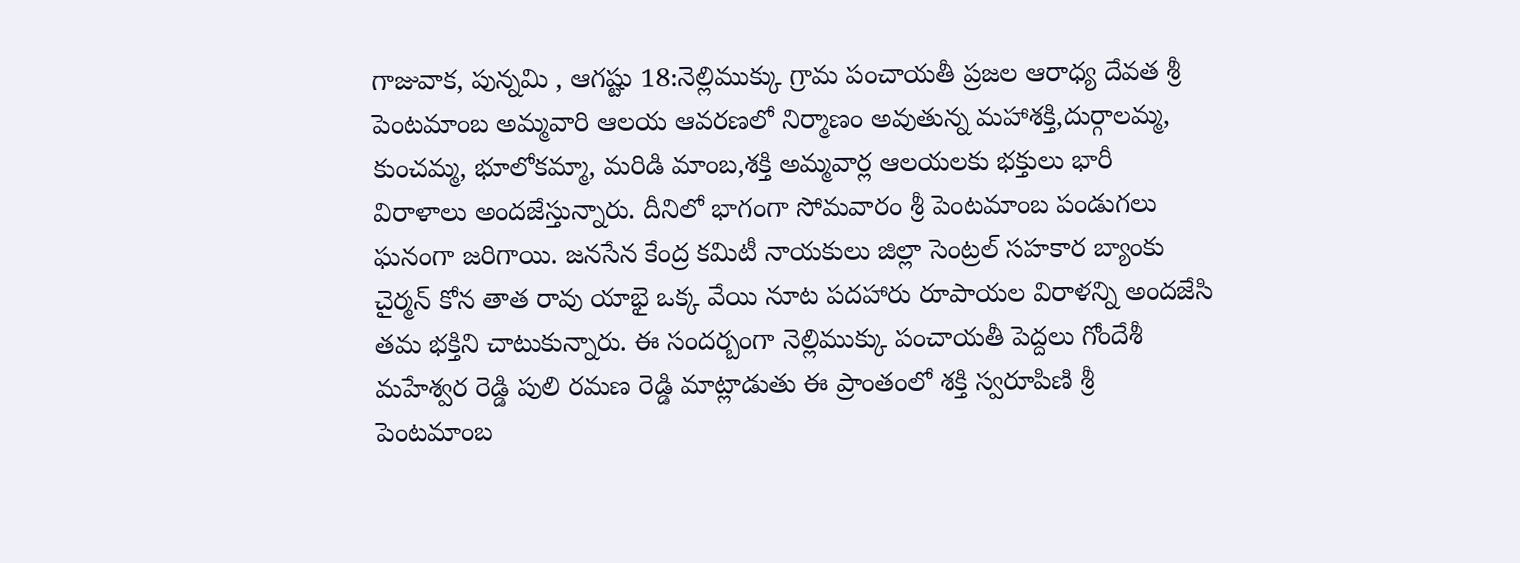గాజువాక, పున్నమి , ఆగష్టు 18:నెల్లిముక్కు గ్రామ పంచాయతీ ప్రజల ఆరాధ్య దేవత శ్రీ పెంటమాంబ అమ్మవారి ఆలయ ఆవరణలో నిర్మాణం అవుతున్న మహాశక్తి,దుర్గాలమ్మ, కుంచమ్మ, భూలోకమ్మా, మరిడి మాంబ,శక్తి అమ్మవార్ల ఆలయలకు భక్తులు భారీ విరాళాలు అందజేస్తున్నారు. దీనిలో భాగంగా సోమవారం శ్రీ పెంటమాంబ పండుగలు ఘనంగా జరిగాయి. జనసేన కేంద్ర కమిటీ నాయకులు జిల్లా సెంట్రల్ సహకార బ్యాంకు చైర్మన్ కోన తాత రావు యాభై ఒక్క వేయి నూట పదహారు రూపాయల విరాళన్ని అందజేసి తమ భక్తిని చాటుకున్నారు. ఈ సందర్బంగా నెల్లిముక్కు పంచాయతీ పెద్దలు గోందేశీ మహేశ్వర రెడ్డి పులి రమణ రెడ్డి మాట్లాడుతు ఈ ప్రాంతంలో శక్తి స్వరూపిణి శ్రీ పెంటమాంబ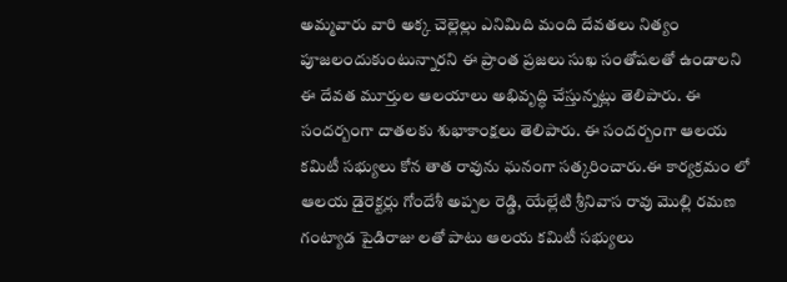అమ్మవారు వారి అక్క చెల్లెల్లు ఎనిమిది మంది దేవతలు నిత్యం పూజలందుకుంటున్నారని ఈ ప్రాంత ప్రజలు సుఖ సంతోషలతో ఉండాలని ఈ దేవత మూర్తుల ఆలయాలు అభివృద్ధి చేస్తున్నట్లు తెలిపారు. ఈ సందర్బంగా దాతలకు శుభాకాంక్షలు తెలిపారు. ఈ సందర్బంగా ఆలయ కమిటీ సభ్యులు కోన తాత రావును ఘనంగా సత్కరించారు.ఈ కార్యక్రమం లో ఆలయ డైరెక్టర్లు గోందేశీ అప్పల రెడ్డి, యేల్లేటి శ్రీనివాస రావు మొల్లి రమణ గంట్యాడ పైడిరాజు లతో పాటు ఆలయ కమిటీ సభ్యులు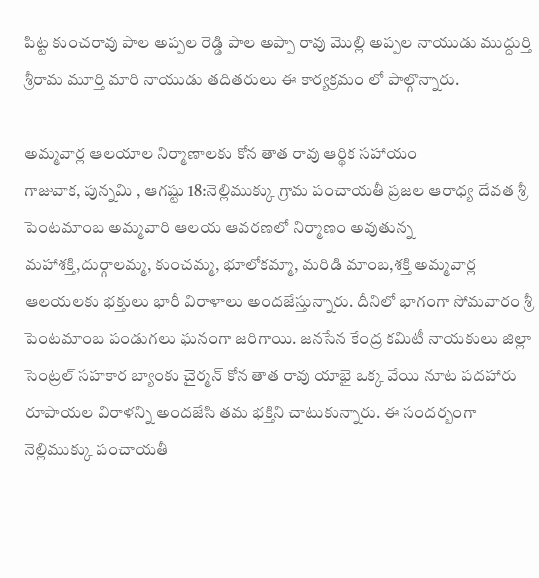పిట్ట కుంచరావు పాల అప్పల రెడ్డి పాల అప్పా రావు మొల్లి అప్పల నాయుడు ముద్దుర్తి శ్రీరామ మూర్తి మారి నాయుడు తదితరులు ఈ కార్యక్రమం లో పాల్గొన్నారు.

అమ్మవార్ల ఆలయాల నిర్మాణాలకు కోన తాత రావు ఆర్థిక సహాయం
గాజువాక, పున్నమి , ఆగష్టు 18:నెల్లిముక్కు గ్రామ పంచాయతీ ప్రజల ఆరాధ్య దేవత శ్రీ పెంటమాంబ అమ్మవారి ఆలయ ఆవరణలో నిర్మాణం అవుతున్న మహాశక్తి,దుర్గాలమ్మ, కుంచమ్మ, భూలోకమ్మా, మరిడి మాంబ,శక్తి అమ్మవార్ల ఆలయలకు భక్తులు భారీ విరాళాలు అందజేస్తున్నారు. దీనిలో భాగంగా సోమవారం శ్రీ పెంటమాంబ పండుగలు ఘనంగా జరిగాయి. జనసేన కేంద్ర కమిటీ నాయకులు జిల్లా సెంట్రల్ సహకార బ్యాంకు చైర్మన్ కోన తాత రావు యాభై ఒక్క వేయి నూట పదహారు రూపాయల విరాళన్ని అందజేసి తమ భక్తిని చాటుకున్నారు. ఈ సందర్బంగా నెల్లిముక్కు పంచాయతీ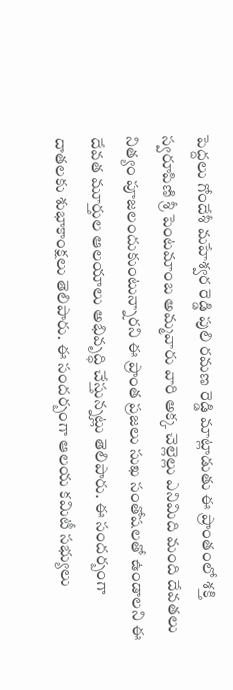పెద్దలు గోందేశీ మహేశ్వర రెడ్డి పులి రమణ రెడ్డి మాట్లాడుతు ఈ ప్రాంతంలో శక్తి స్వరూపిణి శ్రీ పెంటమాంబ అమ్మవారు వారి అక్క చెల్లెల్లు ఎనిమిది మంది దేవతలు నిత్యం పూజలందుకుంటున్నారని ఈ ప్రాంత ప్రజలు సుఖ సంతోషలతో ఉండాలని ఈ దేవత మూర్తుల ఆలయాలు అభివృద్ధి చేస్తున్నట్లు తెలిపారు. ఈ సందర్బంగా దాతలకు శుభాకాంక్షలు తెలిపారు. ఈ సందర్బంగా ఆలయ కమిటీ సభ్యులు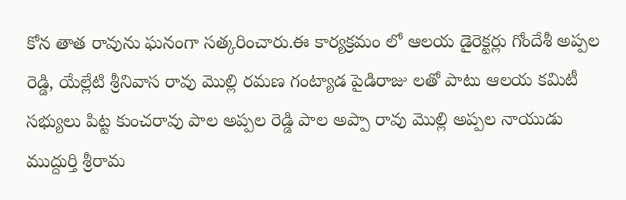కోన తాత రావును ఘనంగా సత్కరించారు.ఈ కార్యక్రమం లో ఆలయ డైరెక్టర్లు గోందేశీ అప్పల రెడ్డి, యేల్లేటి శ్రీనివాస రావు మొల్లి రమణ గంట్యాడ పైడిరాజు లతో పాటు ఆలయ కమిటీ సభ్యులు పిట్ట కుంచరావు పాల అప్పల రెడ్డి పాల అప్పా రావు మొల్లి అప్పల నాయుడు ముద్దుర్తి శ్రీరామ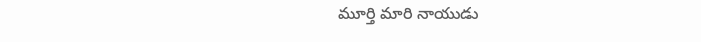మూర్తి మారి నాయుడు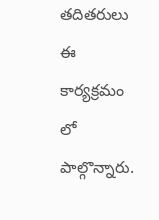తదితరులు ఈ కార్యక్రమం లో పాల్గొన్నారు.